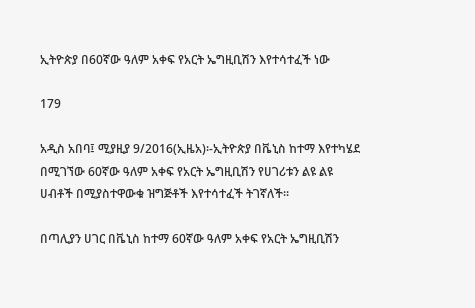ኢትዮጵያ በ60ኛው ዓለም አቀፍ የአርት ኤግዚቢሽን እየተሳተፈች ነው

179

አዲስ አበባ፤ ሚያዚያ 9/2016(ኢዜአ)፡-ኢትዮጵያ በቬኒስ ከተማ እየተካሄደ በሚገኘው 60ኛው ዓለም አቀፍ የአርት ኤግዚቢሽን የሀገሪቱን ልዩ ልዩ ሀብቶች በሚያስተዋውቁ ዝግጅቶች እየተሳተፈች ትገኛለች።

በጣሊያን ሀገር በቬኒስ ከተማ 60ኛው ዓለም አቀፍ የአርት ኤግዚቢሽን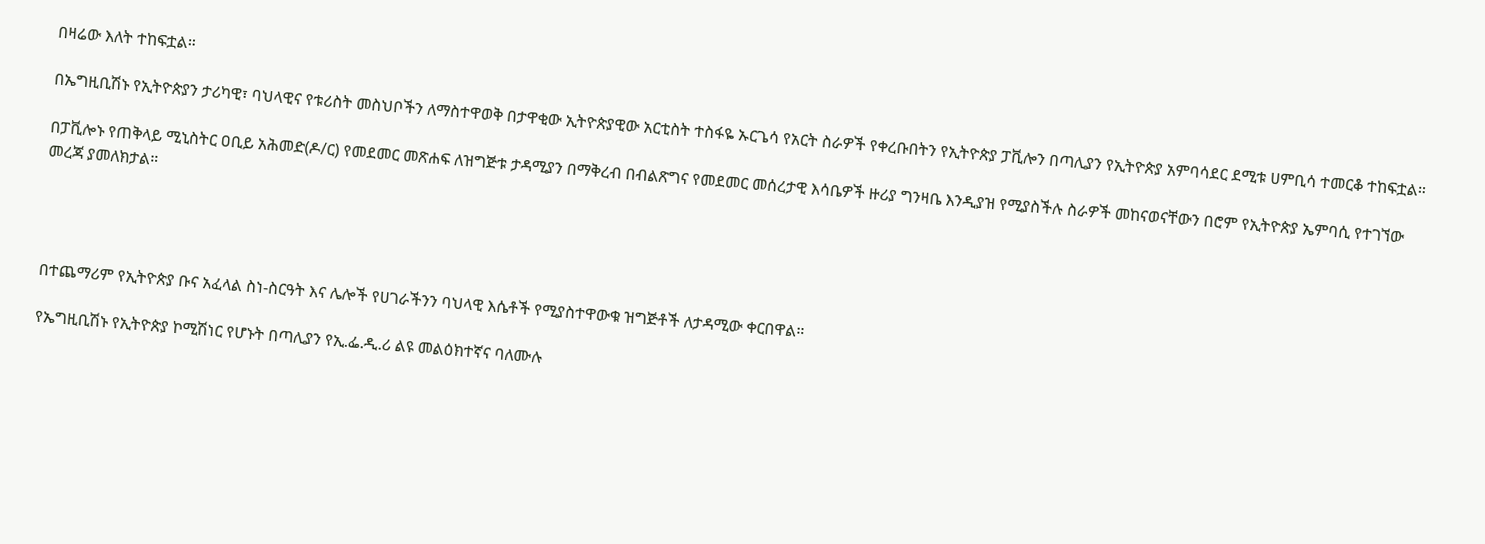በዛሬው እለት ተከፍቷል።

በኤግዚቢሽኑ የኢትዮጵያን ታሪካዊ፣ ባህላዊና የቱሪስት መስህቦችን ለማስተዋወቅ በታዋቂው ኢትዮጵያዊው አርቲስት ተስፋዬ ኡርጌሳ የአርት ስራዎች የቀረቡበትን የኢትዮጵያ ፓቪሎን በጣሊያን የኢትዮጵያ አምባሳደር ደሚቱ ሀምቢሳ ተመርቆ ተከፍቷል።

በፓቪሎኑ የጠቅላይ ሚኒስትር ዐቢይ አሕመድ(ዶ/ር) የመደመር መጽሐፍ ለዝግጅቱ ታዳሚያን በማቅረብ በብልጽግና የመደመር መሰረታዊ እሳቤዎች ዙሪያ ግንዛቤ እንዲያዝ የሚያስችሉ ስራዎች መከናወናቸውን በሮም የኢትዮጵያ ኤምባሲ የተገኘው መረጃ ያመለክታል።




በተጨማሪም የኢትዮጵያ ቡና አፈላል ስነ-ስርዓት እና ሌሎች የሀገራችንን ባህላዊ እሴቶች የሚያስተዋውቁ ዝግጅቶች ለታዳሚው ቀርበዋል።

የኤግዚቢሽኑ የኢትዮጵያ ኮሚሽነር የሆኑት በጣሊያን የኢ.ፌ.ዲ.ሪ ልዩ መልዕክተኛና ባለሙሉ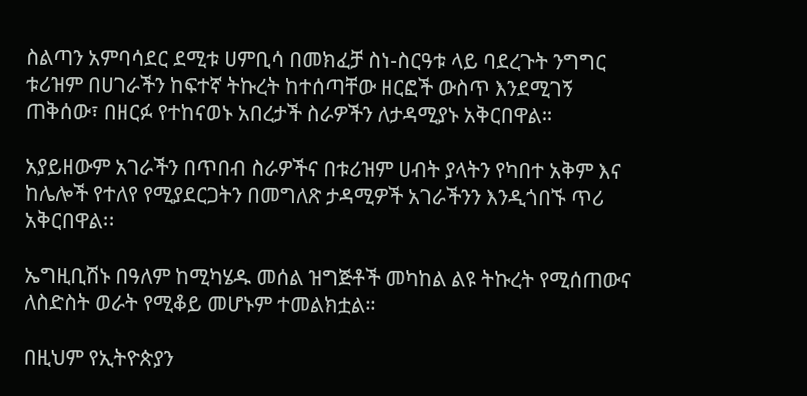ስልጣን አምባሳደር ደሚቱ ሀምቢሳ በመክፈቻ ስነ-ስርዓቱ ላይ ባደረጉት ንግግር ቱሪዝም በሀገራችን ከፍተኛ ትኩረት ከተሰጣቸው ዘርፎች ውስጥ እንደሚገኝ ጠቅሰው፣ በዘርፉ የተከናወኑ አበረታች ስራዎችን ለታዳሚያኑ አቅርበዋል።

አያይዘውም አገራችን በጥበብ ስራዎችና በቱሪዝም ሀብት ያላትን የካበተ አቅም እና ከሌሎች የተለየ የሚያደርጋትን በመግለጽ ታዳሚዎች አገራችንን እንዲጎበኙ ጥሪ አቅርበዋል፡፡

ኤግዚቢሽኑ በዓለም ከሚካሄዱ መሰል ዝግጅቶች መካከል ልዩ ትኩረት የሚሰጠውና ለስድስት ወራት የሚቆይ መሆኑም ተመልክቷል።

በዚህም የኢትዮጵያን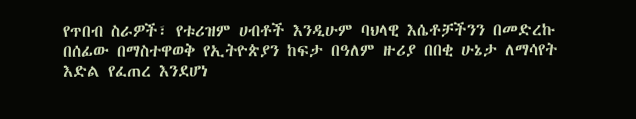የጥበብ ስራዎች፣ የቱሪዝም ሀብቶች እንዲሁም ባህላዊ እሴቶቻችንን በመድረኩ በሰፊው በማስተዋወቅ የኢትዮጵያን ከፍታ በዓለም ዙሪያ በበቂ ሁኔታ ለማሳየት እድል የፈጠረ እንደሆነ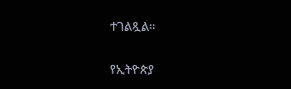ተገልጿል።

የኢትዮጵያ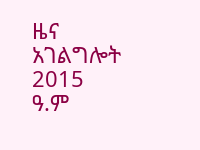ዜና አገልግሎት
2015
ዓ.ም